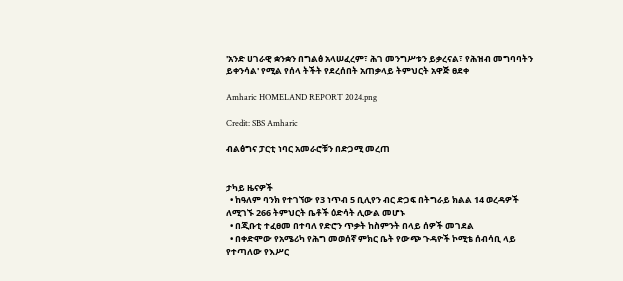'አንድ ሀገራዊ ቋንቋን በግልፅ አላሠፈረም፣ ሕገ መንግሥቱን ይቃረናል፣ የሕዝብ መግባባትን ይቀንሳል' የሚል የሰላ ትችት የደረሰበት አጠቃላይ ትምህርት አዋጅ ፀደቀ

Amharic HOMELAND REPORT 2024.png

Credit: SBS Amharic

ብልፅግና ፓርቲ ነባር አመራሮቹን በድጋሚ መረጠ


ታካይ ዜናዎች
  • ከዓለም ባንክ የተገኘው የ3 ነጥብ 5 ቢሊየን ብር ድጋፍ በትግራይ ክልል 14 ወረዳዎች ለሚገኙ 266 ትምህርት ቤቶች ዕድሳት ሊውል መሆኑ
  • በጂቡቲ ተፈፀመ በተባለ የድሮን ጥቃት ከስምንት በላይ ሰዎች መገደል
  • በቀድሞው የአሜሪካ የሕግ መወሰኛ ምክር ቤት የውጭ ጉዳዮች ኮሚቴ ሰብሳቢ ላይ የተጣለው የእሥር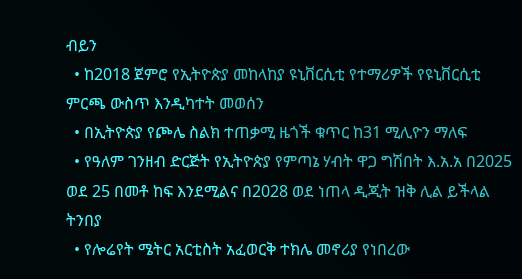ብይን
  • ከ2018 ጀምሮ የኢትዮጵያ መከላከያ ዩኒቨርሲቲ የተማሪዎች የዩኒቨርሲቲ ምርጫ ውስጥ እንዲካተት መወሰን
  • በኢትዮጵያ የጮሌ ስልክ ተጠቃሚ ዜጎች ቁጥር ከ31 ሚሊዮን ማለፍ
  • የዓለም ገንዘብ ድርጅት የኢትዮጵያ የምጣኔ ሃብት ዋጋ ግሽበት እ.አ.አ በ2025 ወደ 25 በመቶ ከፍ እንደሚልና በ2028 ወደ ነጠላ ዲጂት ዝቅ ሊል ይችላል ትንበያ
  • የሎሬየት ሜትር አርቲስት አፈወርቅ ተክሌ መኖሪያ የነበረው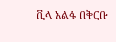ቪላ አልፋ በቅርቡ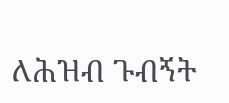ለሕዝብ ጉብኝት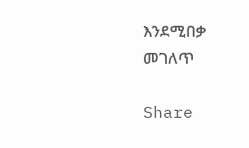እንደሚበቃ መገለጥ

Share